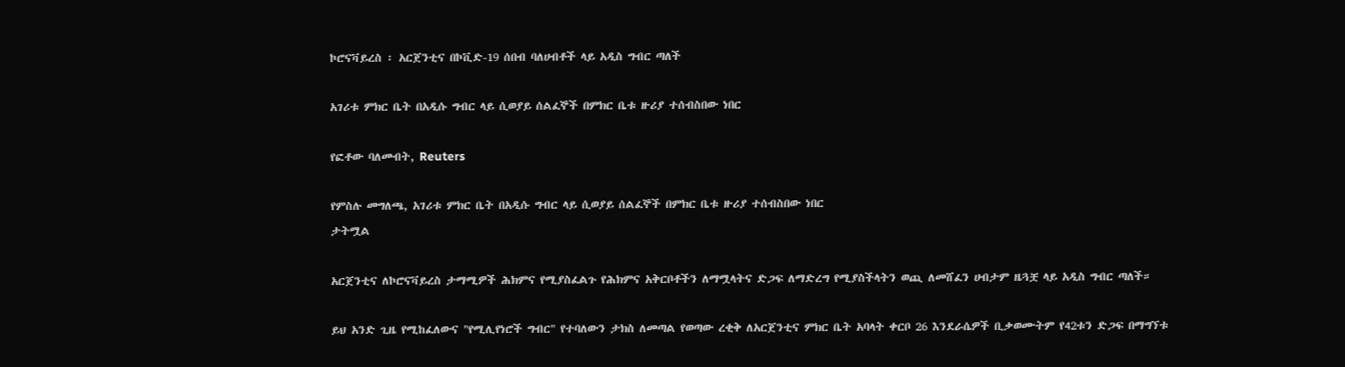ኮሮናቫይረስ ፡ አርጀንቲና በኮቪድ-19 ሰበብ ባለሀብቶች ላይ አዲስ ግብር ጣለች

አገሪቱ ምክር ቤት በአዲሱ ግብር ላይ ሲወያይ ሰልፈኞች በምክር ቤቱ ዙሪያ ተሰብስበው ነበር

የፎቶው ባለመብት, Reuters

የምስሉ መግለጫ, አገሪቱ ምክር ቤት በአዲሱ ግብር ላይ ሲወያይ ሰልፈኞች በምክር ቤቱ ዙሪያ ተሰብስበው ነበር
ታትሟል

አርጀንቲና ለኮሮናቫይረስ ታማሚዎች ሕክምና የሚያስፈልጉ የሕክምና አቅርቦቶችን ለማሟላትና ድጋፍ ለማድረግ የሚያስችላትን ወጪ ለመሸፈን ሀብታም ዜጓቿ ላይ አዲስ ግብር ጣለች።

ይህ አንድ ጊዜ የሚከፈለውና "የሚሊየነሮች ግብር" የተባለውን ታክስ ለመጣል የወጣው ረቂቅ ለአርጀንቲና ምክር ቤት አባላት ቀርቦ 26 እንደራሴዎች ቢቃወሙትም የ42ቱን ድጋፍ በማግኘቱ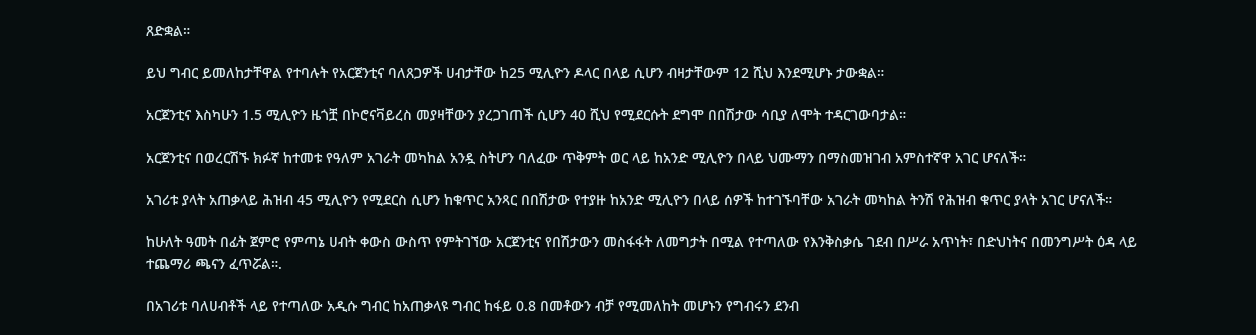ጸድቋል።

ይህ ግብር ይመለከታቸዋል የተባሉት የአርጀንቲና ባለጸጋዎች ሀብታቸው ከ25 ሚሊዮን ዶላር በላይ ሲሆን ብዛታቸውም 12 ሺህ እንደሚሆኑ ታውቋል።

አርጀንቲና እስካሁን 1.5 ሚሊዮን ዜጎቿ በኮሮናቫይረስ መያዛቸውን ያረጋገጠች ሲሆን 40 ሺህ የሚደርሱት ደግሞ በበሽታው ሳቢያ ለሞት ተዳርገውባታል።

አርጀንቲና በወረርሽኙ ክፉኛ ከተመቱ የዓለም አገራት መካከል አንዷ ስትሆን ባለፈው ጥቅምት ወር ላይ ከአንድ ሚሊዮን በላይ ህሙማን በማስመዝገብ አምስተኛዋ አገር ሆናለች።

አገሪቱ ያላት አጠቃላይ ሕዝብ 45 ሚሊዮን የሚደርስ ሲሆን ከቁጥር አንጻር በበሽታው የተያዙ ከአንድ ሚሊዮን በላይ ሰዎች ከተገኙባቸው አገራት መካከል ትንሽ የሕዝብ ቁጥር ያላት አገር ሆናለች።

ከሁለት ዓመት በፊት ጀምሮ የምጣኔ ሀብት ቀውስ ውስጥ የምትገኘው አርጀንቲና የበሽታውን መስፋፋት ለመግታት በሚል የተጣለው የእንቅስቃሴ ገደብ በሥራ አጥነት፣ በድህነትና በመንግሥት ዕዳ ላይ ተጨማሪ ጫናን ፈጥሯል።.

በአገሪቱ ባለሀብቶች ላይ የተጣለው አዲሱ ግብር ከአጠቃላዩ ግብር ከፋይ 0.8 በመቶውን ብቻ የሚመለከት መሆኑን የግብሩን ደንብ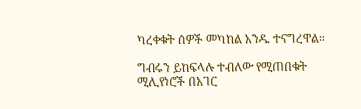ካረቀቁት ሰዎች መካከል አንዱ ተናግረዋል።

ግብሩን ይከፍላሉ ተብለው የሚጠበቁት ሚሊየነሮች በአገር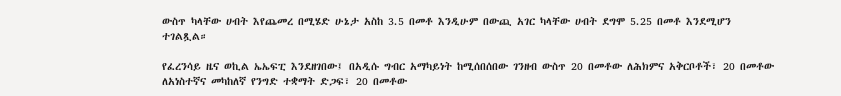ውስጥ ካላቸው ሀብት እየጨመረ በሚሄድ ሁኔታ አስከ 3.5 በመቶ እንዲሁም በውጪ አገር ካላቸው ሀብት ደግሞ 5.25 በመቶ እንደሚሆን ተገልጿል።

የፈረንሳይ ዜና ወኪል ኤኤፍፒ እንደዘገበው፤ በአዲሱ ግብር አማካይነት ከሚሰበሰበው ገንዘብ ውስጥ 20 በመቶው ለሕክምና አቅርቦቶች፣ 20 በመቶው ለአነስተኛና መካከለኛ የንግድ ተቋማት ድጋፍ፣ 20 በመቶው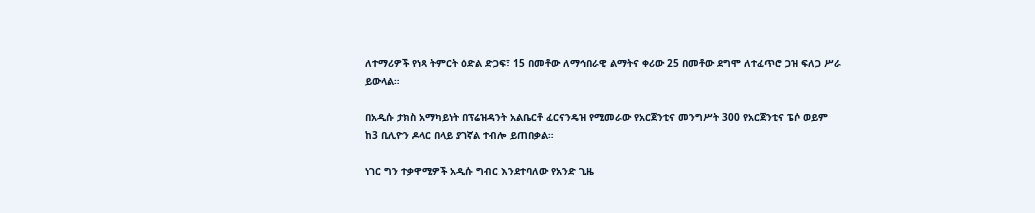ለተማሪዎች የነጻ ትምርት ዕድል ድጋፍ፣ 15 በመቶው ለማኅበራዊ ልማትና ቀሪው 25 በመቶው ደግሞ ለተፈጥሮ ጋዝ ፍለጋ ሥራ ይውላል።

በአዲሱ ታክስ አማካይነት በፕሬዝዳንት አልቤርቶ ፈርናንዴዝ የሚመራው የአርጀንቲና መንግሥት 300 የአርጀንቲና ፔሶ ወይም ከ3 ቢሊዮን ዶላር በላይ ያገኛል ተብሎ ይጠበቃል።

ነገር ግን ተቃዋሚዎች አዲሱ ግብር እንደተባለው የአንድ ጊዜ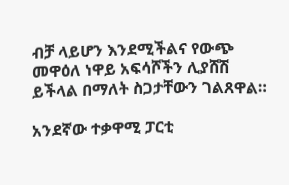ብቻ ላይሆን እንደሚችልና የውጭ መዋዕለ ነዋይ አፍሳሾችን ሊያሸሽ ይችላል በማለት ስጋታቸውን ገልጸዋል።

አንደኛው ተቃዋሚ ፓርቲ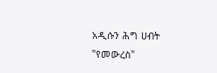አዲሱን ሕግ ሀብት "የመውረስ"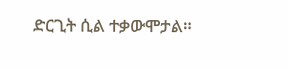ድርጊት ሲል ተቃውሞታል።